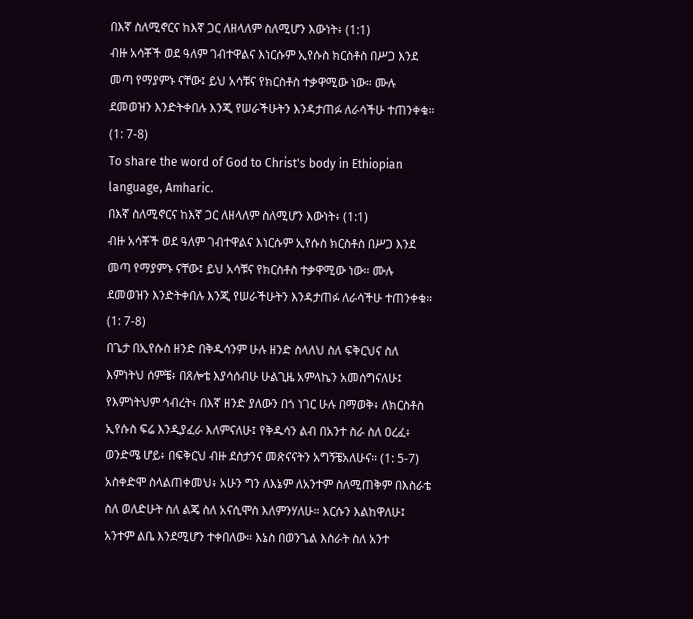በእኛ ስለሚኖርና ከእኛ ጋር ለዘላለም ስለሚሆን እውነት፥ (1:1)
ብዙ አሳቾች ወደ ዓለም ገብተዋልና እነርሱም ኢየሱስ ክርስቶስ በሥጋ እንደ መጣ የማያምኑ ናቸው፤ ይህ አሳቹና የክርስቶስ ተቃዋሚው ነው። ሙሉ ደመወዝን እንድትቀበሉ እንጂ የሠራችሁትን እንዳታጠፉ ለራሳችሁ ተጠንቀቁ። (1: 7-8)
To share the word of God to Christ's body in Ethiopian language, Amharic.
በእኛ ስለሚኖርና ከእኛ ጋር ለዘላለም ስለሚሆን እውነት፥ (1:1)
ብዙ አሳቾች ወደ ዓለም ገብተዋልና እነርሱም ኢየሱስ ክርስቶስ በሥጋ እንደ መጣ የማያምኑ ናቸው፤ ይህ አሳቹና የክርስቶስ ተቃዋሚው ነው። ሙሉ ደመወዝን እንድትቀበሉ እንጂ የሠራችሁትን እንዳታጠፉ ለራሳችሁ ተጠንቀቁ። (1: 7-8)
በጌታ በኢየሱስ ዘንድ በቅዱሳንም ሁሉ ዘንድ ስላለህ ስለ ፍቅርህና ስለ እምነትህ ሰምቼ፥ በጸሎቴ እያሳሰብሁ ሁልጊዜ አምላኬን አመሰግናለሁ፤ የእምነትህም ኅብረት፥ በእኛ ዘንድ ያለውን በጎ ነገር ሁሉ በማወቅ፥ ለክርስቶስ ኢየሱስ ፍሬ እንዲያፈራ እለምናለሁ፤ የቅዱሳን ልብ በአንተ ስራ ስለ ዐረፈ፥ ወንድሜ ሆይ፥ በፍቅርህ ብዙ ደስታንና መጽናናትን አግኝቼአለሁና። (1: 5-7)
አስቀድሞ ስላልጠቀመህ፥ አሁን ግን ለእኔም ለአንተም ስለሚጠቅም በእስራቴ ስለ ወለድሁት ስለ ልጄ ስለ አናሲሞስ እለምንሃለሁ። እርሱን እልከዋለሁ፤ አንተም ልቤ እንደሚሆን ተቀበለው። እኔስ በወንጌል እስራት ስለ አንተ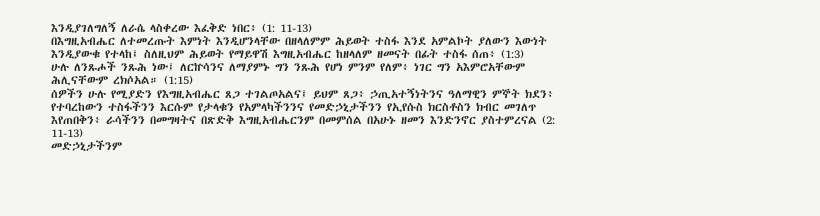እንዲያገለግለኝ ለራሴ ላስቀረው እፈቅድ ነበር፥ (1: 11-13)
በእግዚአብሔር ለተመረጡት እምነት እንዲሆንላቸው በዘላለምም ሕይወት ተስፋ እንደ አምልኮት ያለውን እውነት እንዲያውቁ የተላከ፤ ስለዚህም ሕይወት የማይዋሽ እግዚአብሔር ከዘላለም ዘመናት በፊት ተስፋ ሰጠ፥ (1:3)
ሁሉ ለንጹሖች ንጹሕ ነው፤ ለርኵሳንና ለማያምኑ ግን ንጹሕ የሆነ ምንም የለም፥ ነገር ግን አእምሮአቸውም ሕሊናቸውም ረክሶአል። (1:15)
ሰዎችን ሁሉ የሚያድን የእግዚአብሔር ጸጋ ተገልጦአልና፤ ይህም ጸጋ፥ ኃጢአተኝነትንና ዓለማዊን ምኞት ክደን፥ የተባረከውን ተስፋችንን እርሱም የታላቁን የአምላካችንንና የመድኃኒታችንን የኢየሱስ ክርስቶስን ክብር መገለጥ እየጠበቅን፥ ራሳችንን በመግዛትና በጽድቅ እግዚአብሔርንም በመምሰል በአሁኑ ዘመን እንድንኖር ያስተምረናል (2: 11-13)
መድኃኒታችንም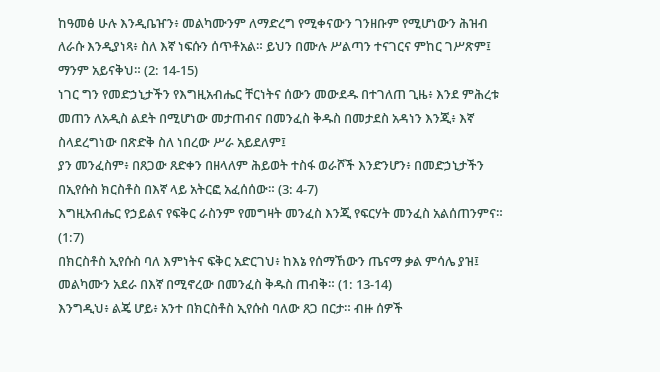ከዓመፅ ሁሉ እንዲቤዠን፥ መልካሙንም ለማድረግ የሚቀናውን ገንዘቡም የሚሆነውን ሕዝብ ለራሱ እንዲያነጻ፥ ስለ እኛ ነፍሱን ሰጥቶአል። ይህን በሙሉ ሥልጣን ተናገርና ምከር ገሥጽም፤ ማንም አይናቅህ። (2: 14-15)
ነገር ግን የመድኃኒታችን የእግዚአብሔር ቸርነትና ሰውን መውደዱ በተገለጠ ጊዜ፥ እንደ ምሕረቱ መጠን ለአዲስ ልደት በሚሆነው መታጠብና በመንፈስ ቅዱስ በመታደስ አዳነን እንጂ፥ እኛ ስላደረግነው በጽድቅ ስለ ነበረው ሥራ አይደለም፤
ያን መንፈስም፥ በጸጋው ጸድቀን በዘላለም ሕይወት ተስፋ ወራሾች እንድንሆን፥ በመድኃኒታችን በኢየሱስ ክርስቶስ በእኛ ላይ አትርፎ አፈሰሰው። (3: 4-7)
እግዚአብሔር የኃይልና የፍቅር ራስንም የመግዛት መንፈስ እንጂ የፍርሃት መንፈስ አልሰጠንምና። (1:7)
በክርስቶስ ኢየሱስ ባለ እምነትና ፍቅር አድርገህ፥ ከእኔ የሰማኸውን ጤናማ ቃል ምሳሌ ያዝ፤ መልካሙን አደራ በእኛ በሚኖረው በመንፈስ ቅዱስ ጠብቅ። (1: 13-14)
እንግዲህ፥ ልጄ ሆይ፥ አንተ በክርስቶስ ኢየሱስ ባለው ጸጋ በርታ። ብዙ ሰዎች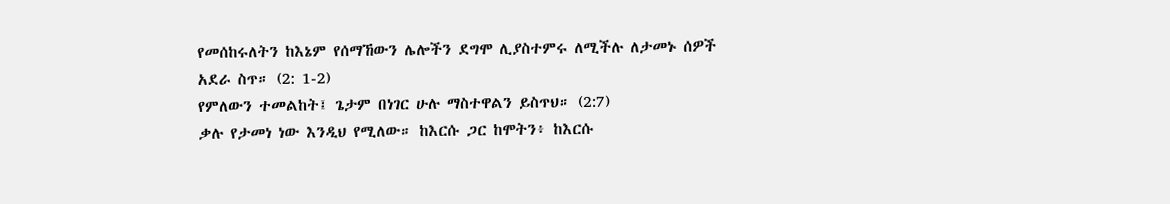የመሰከሩለትን ከእኔም የሰማኸውን ሌሎችን ደግሞ ሊያስተምሩ ለሚችሉ ለታመኑ ሰዎች አደራ ስጥ። (2: 1-2)
የምለውን ተመልከት፤ ጌታም በነገር ሁሉ ማስተዋልን ይስጥህ። (2:7)
ቃሉ የታመነ ነው እንዲህ የሚለው። ከእርሱ ጋር ከሞትን፥ ከእርሱ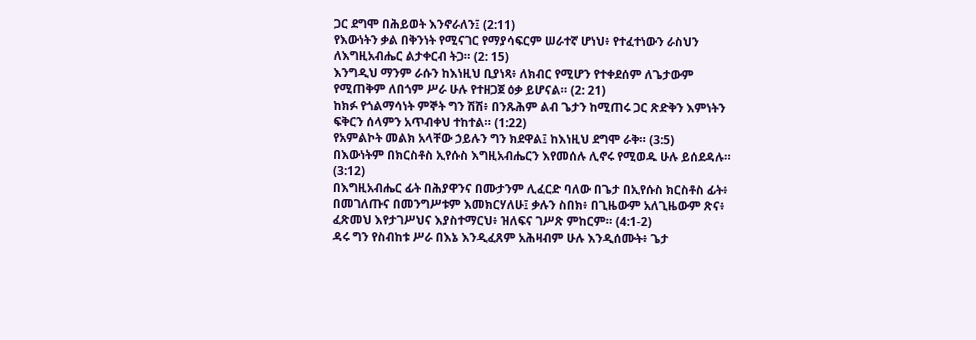ጋር ደግሞ በሕይወት እንኖራለን፤ (2:11)
የእውነትን ቃል በቅንነት የሚናገር የማያሳፍርም ሠራተኛ ሆነህ፥ የተፈተነውን ራስህን ለእግዚአብሔር ልታቀርብ ትጋ። (2: 15)
እንግዲህ ማንም ራሱን ከእነዚህ ቢያነጻ፥ ለክብር የሚሆን የተቀደሰም ለጌታውም የሚጠቅም ለበጎም ሥራ ሁሉ የተዘጋጀ ዕቃ ይሆናል። (2: 21)
ከክፉ የጎልማሳነት ምኞት ግን ሽሽ፥ በንጹሕም ልብ ጌታን ከሚጠሩ ጋር ጽድቅን እምነትን ፍቅርን ሰላምን አጥብቀህ ተከተል። (1:22)
የአምልኮት መልክ አላቸው ኃይሉን ግን ክደዋል፤ ከእነዚህ ደግሞ ራቅ። (3:5)
በእውነትም በክርስቶስ ኢየሱስ እግዚአብሔርን እየመሰሉ ሊኖሩ የሚወዱ ሁሉ ይሰደዳሉ። (3:12)
በእግዚአብሔር ፊት በሕያዋንና በሙታንም ሊፈርድ ባለው በጌታ በኢየሱስ ክርስቶስ ፊት፥ በመገለጡና በመንግሥቱም እመክርሃለሁ፤ ቃሉን ስበክ፥ በጊዜውም አለጊዜውም ጽና፥ ፈጽመህ እየታገሥህና እያስተማርህ፥ ዝለፍና ገሥጽ ምከርም። (4:1-2)
ዳሩ ግን የስብከቱ ሥራ በእኔ እንዲፈጸም አሕዛብም ሁሉ እንዲሰሙት፥ ጌታ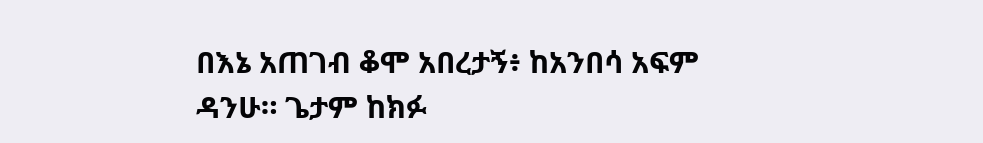በእኔ አጠገብ ቆሞ አበረታኝ፥ ከአንበሳ አፍም ዳንሁ። ጌታም ከክፉ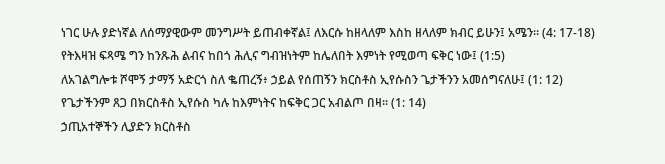ነገር ሁሉ ያድነኛል ለሰማያዊውም መንግሥት ይጠብቀኛል፤ ለእርሱ ከዘላለም እስከ ዘላለም ክብር ይሁን፤ አሜን። (4: 17-18)
የትእዛዝ ፍጻሜ ግን ከንጹሕ ልብና ከበጎ ሕሊና ግብዝነትም ከሌለበት እምነት የሚወጣ ፍቅር ነው፤ (1:5)
ለአገልግሎቱ ሾሞኝ ታማኝ አድርጎ ስለ ቈጠረኝ፥ ኃይል የሰጠኝን ክርስቶስ ኢየሱስን ጌታችንን አመሰግናለሁ፤ (1: 12)
የጌታችንም ጸጋ በክርስቶስ ኢየሱስ ካሉ ከእምነትና ከፍቅር ጋር አብልጦ በዛ። (1: 14)
ኃጢአተኞችን ሊያድን ክርስቶስ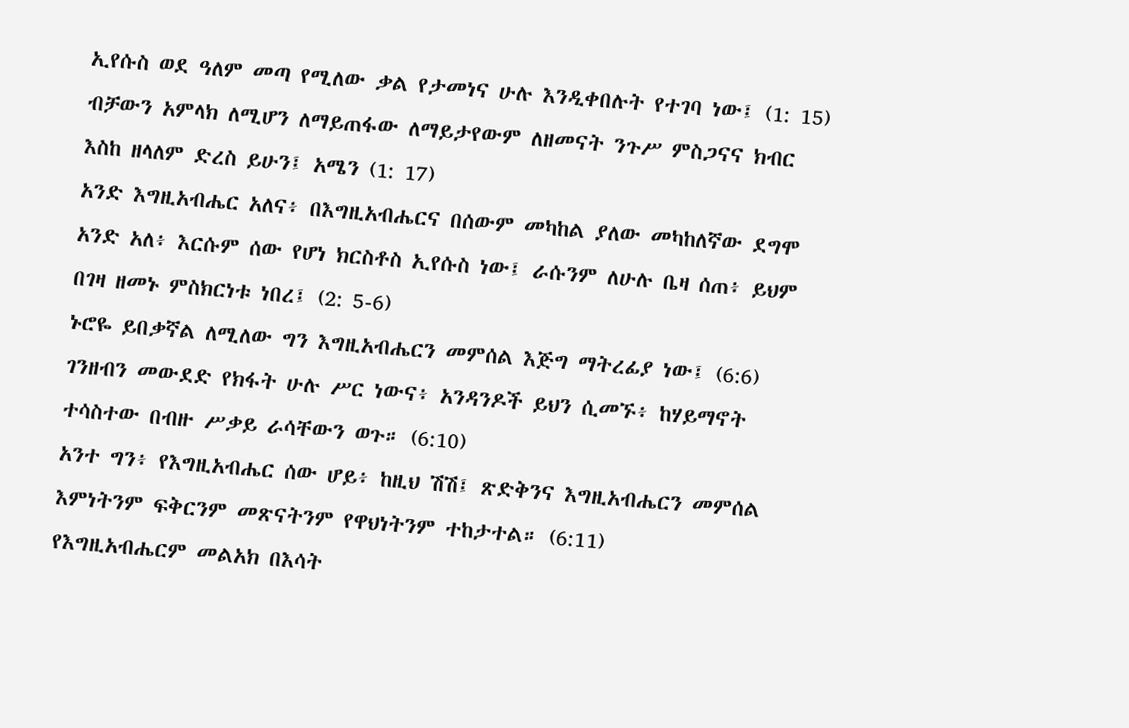ኢየሱስ ወደ ዓለም መጣ የሚለው ቃል የታመነና ሁሉ እንዲቀበሉት የተገባ ነው፤ (1: 15)
ብቻውን አምላክ ለሚሆን ለማይጠፋው ለማይታየውም ለዘመናት ንጉሥ ምስጋናና ክብር እስከ ዘላለም ድረስ ይሁን፤ አሜን (1: 17)
አንድ እግዚአብሔር አለና፥ በእግዚአብሔርና በሰውም መካከል ያለው መካከለኛው ደግሞ አንድ አለ፥ እርሱም ሰው የሆነ ክርስቶስ ኢየሱስ ነው፤ ራሱንም ለሁሉ ቤዛ ሰጠ፥ ይህም በገዛ ዘመኑ ምስክርነቱ ነበረ፤ (2: 5-6)
ኑሮዬ ይበቃኛል ለሚለው ግን እግዚአብሔርን መምሰል እጅግ ማትረፊያ ነው፤ (6:6)
ገንዘብን መውደድ የክፋት ሁሉ ሥር ነውና፥ አንዳንዶች ይህን ሲመኙ፥ ከሃይማኖት ተሳስተው በብዙ ሥቃይ ራሳቸውን ወጉ። (6:10)
አንተ ግን፥ የእግዚአብሔር ሰው ሆይ፥ ከዚህ ሽሽ፤ ጽድቅንና እግዚአብሔርን መምሰል እምነትንም ፍቅርንም መጽናትንም የዋህነትንም ተከታተል። (6:11)
የእግዚአብሔርም መልአክ በእሳት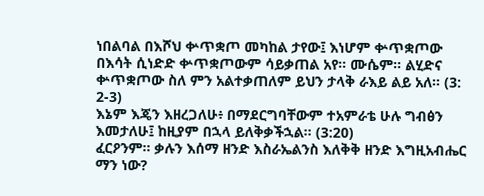ነበልባል በእሾህ ቍጥቋጦ መካከል ታየው፤ እነሆም ቍጥቋጦው በእሳት ሲነድድ ቍጥቋጦውም ሳይቃጠል አየ። ሙሴም። ልሂድና ቍጥቋጦው ስለ ምን አልተቃጠለም ይህን ታላቅ ራእይ ልይ አለ። (3: 2-3)
እኔም እጄን እዘረጋለሁ፥ በማደርግባቸውም ተአምራቴ ሁሉ ግብፅን እመታለሁ፤ ከዚያም በኋላ ይለቅቃችኋል። (3:20)
ፈርዖንም። ቃሉን እሰማ ዘንድ እስራኤልንስ እለቅቅ ዘንድ እግዚአብሔር ማን ነው?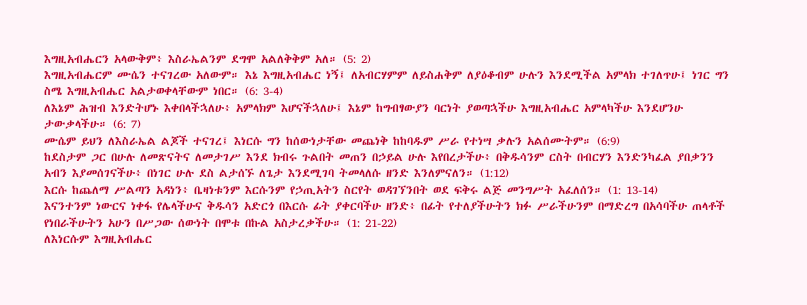እግዚአብሔርን አላውቅም፥ እስራኤልንም ደግሞ አልለቅቅም አለ። (5: 2)
እግዚአብሔርም ሙሴን ተናገረው አለውም። እኔ እግዚአብሔር ነኝ፤ ለአብርሃምም ለይስሐቅም ለያዕቆብም ሁሉን እንደሚችል አምላክ ተገለጥሁ፤ ነገር ግን ስሜ እግዚአብሔር አልታወቀላቸውም ነበር። (6: 3-4)
ለእኔም ሕዝብ እንድትሆኑ እቀበላችኋለሁ፥ አምላክም እሆናችኋለሁ፤ እኔም ከግብፃውያን ባርነት ያወጣኋችሁ እግዚአብሔር አምላካችሁ እንደሆንሁ ታውቃላችሁ። (6: 7)
ሙሴም ይህን ለእስራኤል ልጆች ተናገረ፤ እነርሱ ግን ከሰውነታቸው መጨነቅ ከከባዱም ሥራ የተነሣ ቃሉን አልሰሙትም። (6:9)
ከደስታም ጋር በሁሉ ለመጽናትና ለመታገሥ እንደ ክብሩ ጉልበት መጠን በኃይል ሁሉ እየበረታችሁ፥ በቅዱሳንም ርስት በብርሃን እንድንካፈል ያበቃንን አብን እያመሰገናችሁ፥ በነገር ሁሉ ደስ ልታሰኙ ለጌታ እንደሚገባ ትመላለሱ ዘንድ እንለምናለን። (1:12)
እርሱ ከጨለማ ሥልጣን አዳነን፥ ቤዛነቱንም እርሱንም የኃጢአትን ስርየት ወዳገኘንበት ወደ ፍቅሩ ልጅ መንግሥት አፈለሰን። (1: 13-14)
እናንተንም ነውርና ነቀፋ የሌላችሁና ቅዱሳን አድርጎ በእርሱ ፊት ያቀርባችሁ ዘንድ፥ በፊት የተለያችሁትን ክፉ ሥራችሁንም በማድረግ በአሳባችሁ ጠላቶች የነበራችሁትን አሁን በሥጋው ሰውነት በሞቱ በኩል አስታረቃችሁ። (1: 21-22)
ለእነርሱም እግዚአብሔር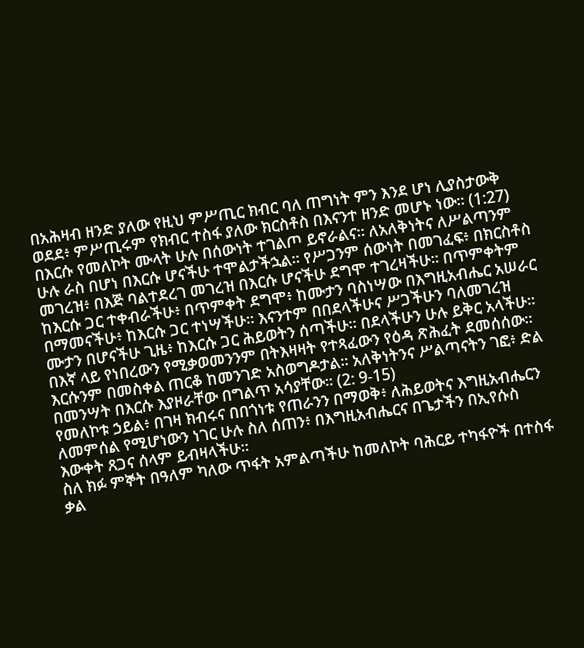በአሕዛብ ዘንድ ያለው የዚህ ምሥጢር ክብር ባለ ጠግነት ምን እንደ ሆነ ሊያስታውቅ ወደደ፥ ምሥጢሩም የክብር ተስፋ ያለው ክርስቶስ በእናንተ ዘንድ መሆኑ ነው። (1:27)
በእርሱ የመለኮት ሙላት ሁሉ በሰውነት ተገልጦ ይኖራልና። ለአለቅነትና ለሥልጣንም ሁሉ ራስ በሆነ በእርሱ ሆናችሁ ተሞልታችኋል። የሥጋንም ሰውነት በመገፈፍ፥ በክርስቶስ መገረዝ፥ በእጅ ባልተደረገ መገረዝ በእርሱ ሆናችሁ ደግሞ ተገረዛችሁ። በጥምቀትም ከእርሱ ጋር ተቀብራችሁ፥ በጥምቀት ደግሞ፥ ከሙታን ባስነሣው በእግዚአብሔር አሠራር በማመናችሁ፥ ከእርሱ ጋር ተነሣችሁ። እናንተም በበደላችሁና ሥጋችሁን ባለመገረዝ ሙታን በሆናችሁ ጊዜ፥ ከእርሱ ጋር ሕይወትን ሰጣችሁ። በደላችሁን ሁሉ ይቅር አላችሁ። በእኛ ላይ የነበረውን የሚቃወመንንም በትእዛዛት የተጻፈውን የዕዳ ጽሕፈት ደመሰሰው። እርሱንም በመስቀል ጠርቆ ከመንገድ አስወግዶታል። አለቅነትንና ሥልጣናትን ገፎ፥ ድል በመንሣት በእርሱ እያዞራቸው በግልጥ አሳያቸው። (2: 9-15)
የመለኮቱ ኃይል፥ በገዛ ክብሩና በበጎነቱ የጠራንን በማወቅ፥ ለሕይወትና እግዚአብሔርን ለመምሰል የሚሆነውን ነገር ሁሉ ስለ ሰጠን፥ በእግዚአብሔርና በጌታችን በኢየሱስ እውቀት ጸጋና ሰላም ይብዛላችሁ።
ስለ ክፉ ምኞት በዓለም ካለው ጥፋት አምልጣችሁ ከመለኮት ባሕርይ ተካፋዮች በተስፋ ቃል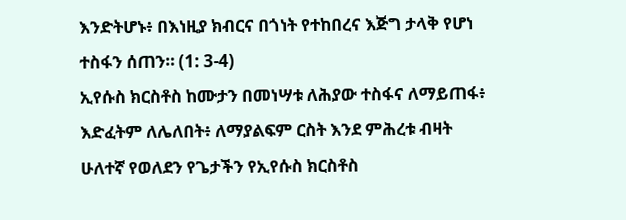እንድትሆኑ፥ በእነዚያ ክብርና በጎነት የተከበረና እጅግ ታላቅ የሆነ ተስፋን ሰጠን። (1: 3-4)
ኢየሱስ ክርስቶስ ከሙታን በመነሣቱ ለሕያው ተስፋና ለማይጠፋ፥ እድፈትም ለሌለበት፥ ለማያልፍም ርስት እንደ ምሕረቱ ብዛት ሁለተኛ የወለደን የጌታችን የኢየሱስ ክርስቶስ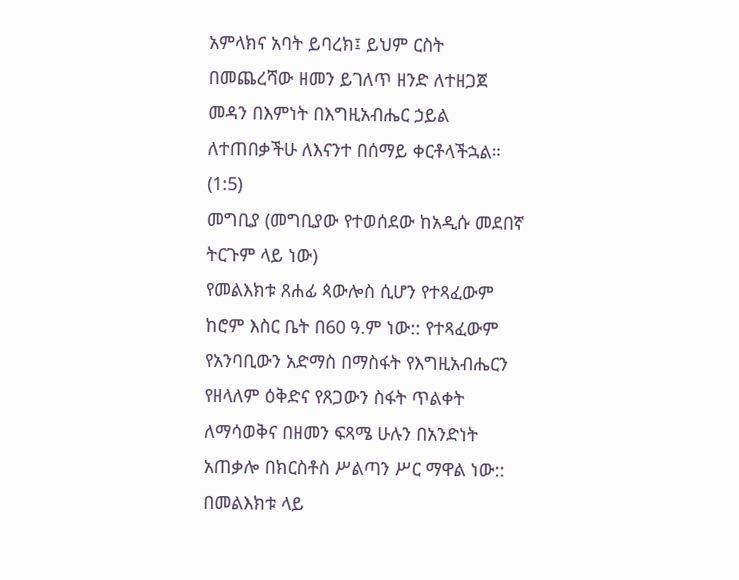አምላክና አባት ይባረክ፤ ይህም ርስት በመጨረሻው ዘመን ይገለጥ ዘንድ ለተዘጋጀ መዳን በእምነት በእግዚአብሔር ኃይል ለተጠበቃችሁ ለእናንተ በሰማይ ቀርቶላችኋል። (1:5)
መግቢያ (መግቢያው የተወሰደው ከአዲሱ መደበኛ ትርጉም ላይ ነው)
የመልእክቱ ጸሐፊ ጳውሎስ ሲሆን የተጻፈውም ከሮም እስር ቤት በ60 ዓ.ም ነው:: የተጻፈውም የአንባቢውን አድማስ በማስፋት የእግዚአብሔርን የዘላለም ዕቅድና የጸጋውን ስፋት ጥልቀት ለማሳወቅና በዘመን ፍጻሜ ሁሉን በአንድነት አጠቃሎ በክርስቶስ ሥልጣን ሥር ማዋል ነው::
በመልእክቱ ላይ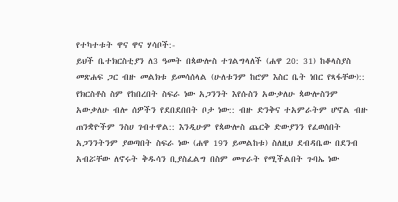የተካተቱት ዋና ዋና ሃሳቦች:-
ይህች ቤተክርስቲያን ለ3 ዓመት በጳውሎስ ተገልግላለች (ሐዋ 20: 31) ከቆላስያስ መጽሐፍ ጋር ብዙ መልክቱ ይመሳሰላል (ሁለቱንም ከሮም እስር ቤት ነበር የጻፋቸው):: የክርስቶስ ስም የከበረበት ስፍራ ነው አጋንንት እየሱስን አውቃለሁ ጳውሎስንም አውቃለሁ ብሎ ሰዎችን የደበደበበት ቦታ ነው:: ብዙ ድንቅና ተአምራትም ሆኖል ብዙ ጠንቋዮችም ንስሀ ገብተዋል:: እንዲሁም የጳውሎስ ጨርቅ ድውያንን የፈወሰበት አጋንንትንም ያወጣበት ስፍራ ነው (ሐዋ 19ን ይመልከቱ) ስለዚህ ደብዳቤው በደንብ አብሯቸው ለኖሩት ቅዱሳን ቢያስፈልግ በስም መጥራት የሚችልበት ጉባኤ ነው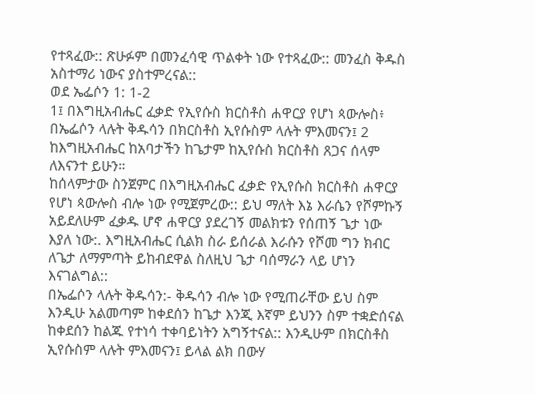የተጻፈው:: ጽሁፉም በመንፈሳዊ ጥልቀት ነው የተጻፈው:: መንፈስ ቅዱስ አስተማሪ ነውና ያስተምረናል::
ወደ ኤፌሶን 1: 1-2
1፤ በእግዚአብሔር ፈቃድ የኢየሱስ ክርስቶስ ሐዋርያ የሆነ ጳውሎስ፥ በኤፌሶን ላሉት ቅዱሳን በክርስቶስ ኢየሱስም ላሉት ምእመናን፤ 2 ከእግዚአብሔር ከአባታችን ከጌታም ከኢየሱስ ክርስቶስ ጸጋና ሰላም ለእናንተ ይሁን።
ከሰላምታው ስንጀምር በእግዚአብሔር ፈቃድ የኢየሱስ ክርስቶስ ሐዋርያ የሆነ ጳውሎስ ብሎ ነው የሚጀምረው:: ይህ ማለት እኔ እራሴን የሾምኩኝ አይደለሁም ፈቃዱ ሆኖ ሐዋርያ ያደረገኝ መልክቱን የሰጠኝ ጌታ ነው እያለ ነው:. እግዚአብሔር ሲልክ ስራ ይሰራል እራሱን የሾመ ግን ክብር ለጌታ ለማምጣት ይከብደዋል ስለዚህ ጌታ ባሰማራን ላይ ሆነን እናገልግል::
በኤፌሶን ላሉት ቅዱሳን:- ቅዱሳን ብሎ ነው የሚጠራቸው ይህ ስም እንዲሁ አልመጣም ከቀደሰን ከጌታ እንጂ እኛም ይህንን ስም ተቋድሰናል ከቀደሰን ከልጁ የተነሳ ተቀባይነትን አግኝተናል:: እንዲሁም በክርስቶስ ኢየሱስም ላሉት ምእመናን፤ ይላል ልክ በውሃ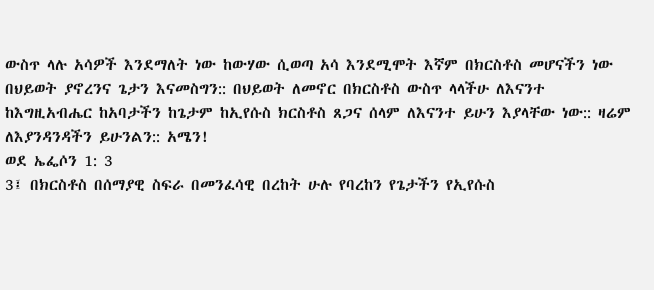ውስጥ ላሉ አሳዎች እንደማለት ነው ከውሃው ሲወጣ አሳ እንደሚሞት እኛም በክርስቶስ መሆናችን ነው በህይወት ያኖረንና ጌታን እናመስግን:: በህይወት ለመኖር በክርስቶስ ውስጥ ላላችሁ ለእናንተ ከእግዚአብሔር ከአባታችን ከጌታም ከኢየሱስ ክርስቶስ ጸጋና ሰላም ለእናንተ ይሁን እያላቸው ነው:: ዛሬም ለእያንዳንዳችን ይሁንልን:: አሜን!
ወደ ኤፌሶን 1: 3
3፤ በክርስቶስ በሰማያዊ ስፍራ በመንፈሳዊ በረከት ሁሉ የባረከን የጌታችን የኢየሱስ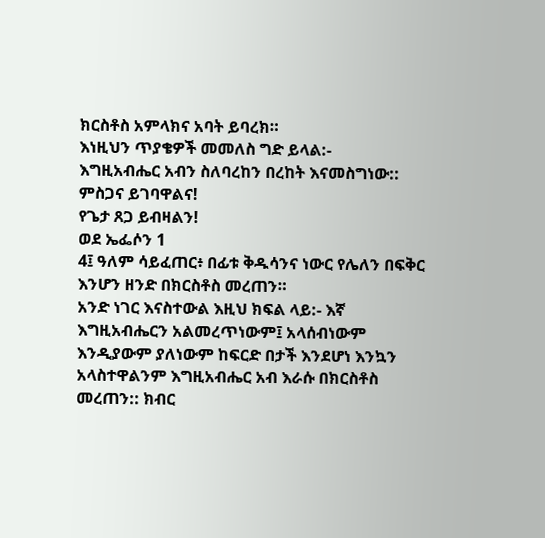ክርስቶስ አምላክና አባት ይባረክ።
እነዚህን ጥያቄዎች መመለስ ግድ ይላል:-
እግዚአብሔር አብን ስለባረከን በረከት እናመስግነው:: ምስጋና ይገባዋልና!
የጌታ ጸጋ ይብዛልን!
ወደ ኤፌሶን 1
4፤ ዓለም ሳይፈጠር፥ በፊቱ ቅዱሳንና ነውር የሌለን በፍቅር እንሆን ዘንድ በክርስቶስ መረጠን።
አንድ ነገር እናስተውል እዚህ ክፍል ላይ:- እኛ እግዚአብሔርን አልመረጥነውም፤ አላሰብነውም እንዲያውም ያለነውም ከፍርድ በታች እንደሆነ እንኳን አላስተዋልንም እግዚአብሔር አብ እራሱ በክርስቶስ መረጠን:: ክብር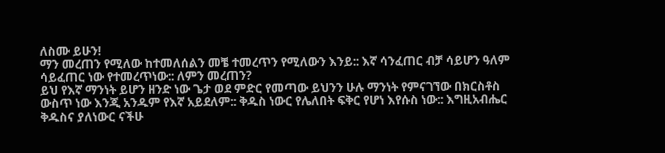ለስሙ ይሁን!
ማን መረጠን የሚለው ከተመለሰልን መቼ ተመረጥን የሚለውን እንይ:: እኛ ሳንፈጠር ብቻ ሳይሆን ዓለም ሳይፈጠር ነው የተመረጥነው:: ለምን መረጠን?
ይህ የእኛ ማንነት ይሆን ዘንድ ነው ጌታ ወደ ምድር የመጣው ይህንን ሁሉ ማንነት የምናገኘው በክርስቶስ ውስጥ ነው እንጂ አንዱም የእኛ አይደለም:: ቅዱስ ነውር የሌለበት ፍቅር የሆነ እየሱስ ነው:: እግዚአብሔር ቅዱስና ያለነውር ናችሁ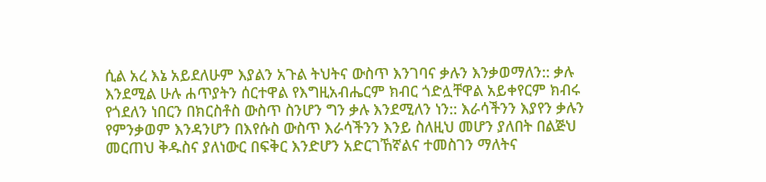ሲል አረ እኔ አይደለሁም እያልን አጉል ትህትና ውስጥ እንገባና ቃሉን እንቃወማለን:: ቃሉ እንደሚል ሁሉ ሐጥያትን ሰርተዋል የእግዚአብሔርም ክብር ጎድሏቸዋል አይቀየርም ክብሩ የጎደለን ነበርን በክርስቶስ ውስጥ ስንሆን ግን ቃሉ እንደሚለን ነን:: እራሳችንን እያየን ቃሉን የምንቃወም እንዳንሆን በእየሱስ ውስጥ እራሳችንን እንይ ስለዚህ መሆን ያለበት በልጅህ መርጠህ ቅዱስና ያለነውር በፍቅር እንድሆን አድርገኸኛልና ተመስገን ማለትና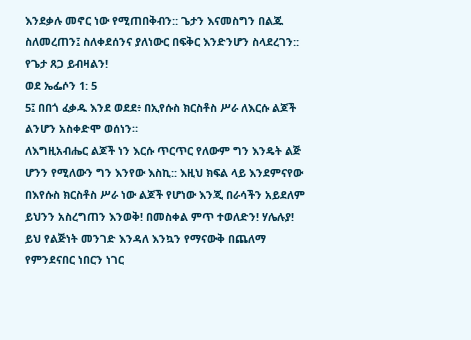እንደቃሉ መኖር ነው የሚጠበቅብን:: ጌታን እናመስግን በልጁ ስለመረጠን፤ ስለቀደሰንና ያለነውር በፍቅር እንድንሆን ስላደረገን::
የጌታ ጸጋ ይብዛልን!
ወደ ኤፌሶን 1: 5
5፤ በበጎ ፈቃዱ እንደ ወደደ፥ በኢየሱስ ክርስቶስ ሥራ ለእርሱ ልጆች ልንሆን አስቀድሞ ወሰነን።
ለእግዚአብሔር ልጆች ነን እርሱ ጥርጥር የለውም ግን እንዴት ልጅ ሆንን የሚለውን ግን እንየው እስኪ:: እዚህ ክፍል ላይ እንደምናየው በእየሱስ ክርስቶስ ሥራ ነው ልጆች የሆነው እንጂ በራሳችን አይደለም ይህንን አስረግጠን እንወቅ! በመስቀል ምጥ ተወለድን! ሃሌሉያ!
ይህ የልጅነት መንገድ እንዳለ እንኳን የማናውቅ በጨለማ የምንደናበር ነበርን ነገር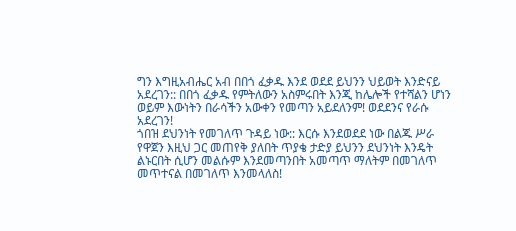ግን እግዚአብሔር አብ በበጎ ፈቃዱ እንደ ወደደ ይህንን ህይወት እንድናይ አደረገን:: በበጎ ፈቃዱ የምትለውን አስምሩበት እንጂ ከሌሎች የተሻልን ሆነን ወይም እውነትን በራሳችን አውቀን የመጣን አይደለንም! ወደደንና የራሱ አደረገን!
ጎበዝ ደህንነት የመገለጥ ጉዳይ ነው:: እርሱ እንደወደደ ነው በልጁ ሥራ የዋጀን እዚህ ጋር መጠየቅ ያለበት ጥያቄ ታድያ ይህንን ደህንነት እንዴት ልኑርበት ሲሆን መልሱም እንደመጣንበት አመጣጥ ማለትም በመገለጥ መጥተናል በመገለጥ እንመላለስ!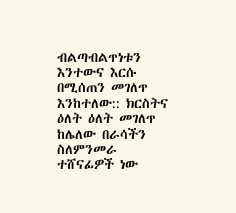ብልጣብልጥነቱን እንተውና እርሱ በሚሰጠን መገለጥ እንከተለው:: ክርስትና ዕለት ዕለት መገለጥ ከሌለው በራሳችን ስለምንመራ ተሸናፊዎች ነው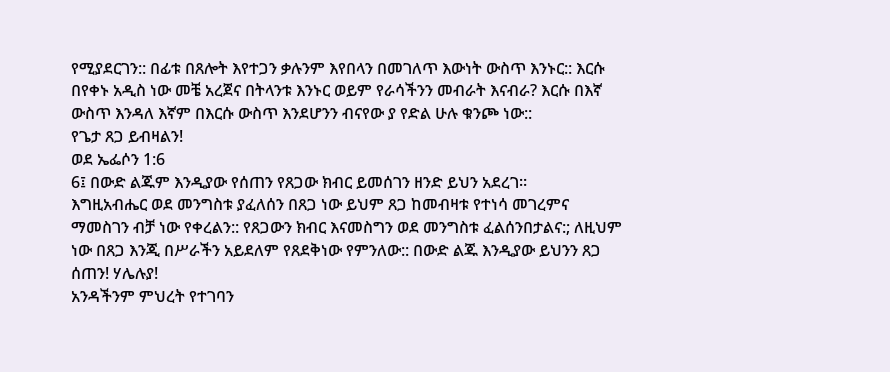የሚያደርገን:: በፊቱ በጸሎት እየተጋን ቃሉንም እየበላን በመገለጥ እውነት ውስጥ እንኑር:: እርሱ በየቀኑ አዲስ ነው መቼ አረጀና በትላንቱ እንኑር ወይም የራሳችንን መብራት እናብራ? እርሱ በእኛ ውስጥ እንዳለ እኛም በእርሱ ውስጥ እንደሆንን ብናየው ያ የድል ሁሉ ቁንጮ ነው::
የጌታ ጸጋ ይብዛልን!
ወደ ኤፌሶን 1:6
6፤ በውድ ልጁም እንዲያው የሰጠን የጸጋው ክብር ይመሰገን ዘንድ ይህን አደረገ።
እግዚአብሔር ወደ መንግስቱ ያፈለሰን በጸጋ ነው ይህም ጸጋ ከመብዛቱ የተነሳ መገረምና ማመስገን ብቻ ነው የቀረልን:: የጸጋውን ክብር እናመስግን ወደ መንግስቱ ፈልሰንበታልና:; ለዚህም ነው በጸጋ እንጂ በሥራችን አይደለም የጸደቅነው የምንለው:: በውድ ልጁ እንዲያው ይህንን ጸጋ ሰጠን! ሃሌሉያ!
አንዳችንም ምህረት የተገባን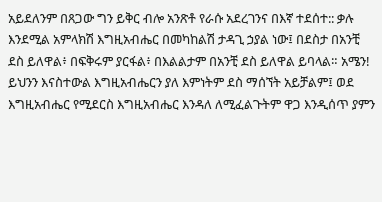አይደለንም በጸጋው ግን ይቅር ብሎ አንጽቶ የራሱ አደረገንና በእኛ ተደሰተ:: ቃሉ እንደሚል አምላክሽ እግዚአብሔር በመካከልሽ ታዳጊ ኃያል ነው፤ በደስታ በአንቺ ደስ ይለዋል፥ በፍቅሩም ያርፋል፥ በእልልታም በአንቺ ደስ ይለዋል ይባላል። አሜን!
ይህንን እናስተውል እግዚአብሔርን ያለ እምነትም ደስ ማሰኘት አይቻልም፤ ወደ እግዚአብሔር የሚደርስ እግዚአብሔር እንዳለ ለሚፈልጉትም ዋጋ እንዲሰጥ ያምን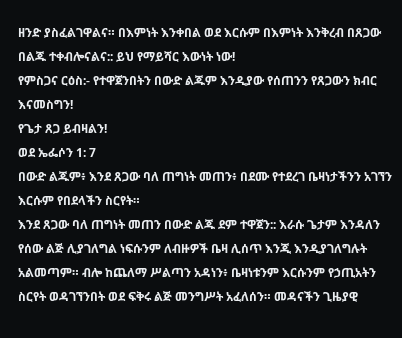ዘንድ ያስፈልገዋልና። በእምነት እንቀበል ወደ እርሱም በእምነት እንቅረብ በጸጋው በልጁ ተቀብሎናልና:: ይህ የማይሻር እውነት ነው!
የምስጋና ርዕስ:- የተዋጀንበትን በውድ ልጁም እንዲያው የሰጠንን የጸጋውን ክብር እናመስግን!
የጌታ ጸጋ ይብዛልን!
ወደ ኤፌሶን 1: 7
በውድ ልጁም፥ እንደ ጸጋው ባለ ጠግነት መጠን፥ በደሙ የተደረገ ቤዛነታችንን አገኘን እርሱም የበደላችን ስርየት።
እንደ ጸጋው ባለ ጠግነት መጠን በውድ ልጁ ደም ተዋጀን:: እራሱ ጌታም እንዳለን የሰው ልጅ ሊያገለግል ነፍሱንም ለብዙዎች ቤዛ ሊሰጥ እንጂ እንዲያገለግሉት አልመጣም። ብሎ ከጨለማ ሥልጣን አዳነን፥ ቤዛነቱንም እርሱንም የኃጢአትን ስርየት ወዳገኘንበት ወደ ፍቅሩ ልጅ መንግሥት አፈለሰን። መዳናችን ጊዜያዊ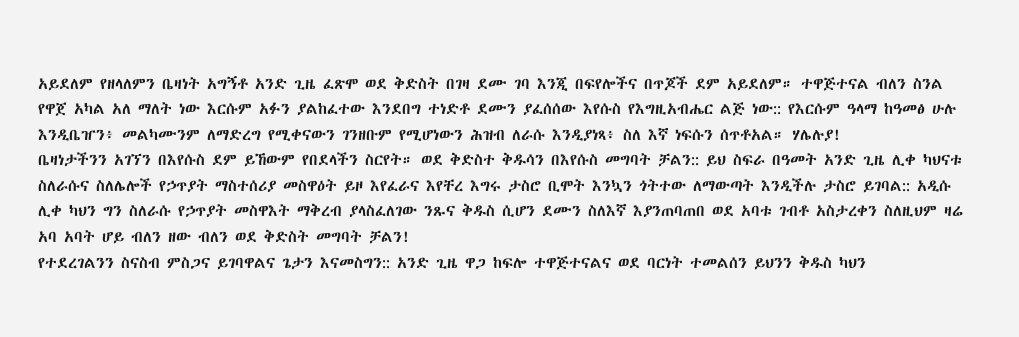አይደለም የዘላለምን ቤዛነት አግኝቶ አንድ ጊዜ ፈጽሞ ወደ ቅድስት በገዛ ደሙ ገባ እንጂ በፍየሎችና በጥጆች ደም አይደለም። ተዋጅተናል ብለን ስንል የዋጀ አካል አለ ማለት ነው እርሱም አፉን ያልከፈተው እንደበግ ተነድቶ ደሙን ያፈሰሰው እየሱስ የእግዚአብሔር ልጅ ነው:: የእርሱም ዓላማ ከዓመፅ ሁሉ እንዲቤዠን፥ መልካሙንም ለማድረግ የሚቀናውን ገንዘቡም የሚሆነውን ሕዝብ ለራሱ እንዲያነጻ፥ ስለ እኛ ነፍሱን ሰጥቶአል። ሃሌሉያ!
ቤዛነታችንን አገኘን በእየሱስ ደም ይኸውም የበደላችን ስርየት። ወደ ቅድስተ ቅዱሳን በእየሱስ መግባት ቻልን:: ይህ ስፍራ በዓመት አንድ ጊዜ ሊቀ ካህናቱ ስለራሱና ስለሌሎች የኃጥያት ማስተሰሪያ መስዋዕት ይዞ እየፈራና እየቸረ እግሩ ታስሮ ቢሞት እንኳን ጎትተው ለማውጣት እንዲችሉ ታስሮ ይገባል:: አዲሱ ሊቀ ካህን ግን ስለራሱ የኃጥያት መስዋእት ማቅረብ ያላስፈለገው ንጹና ቅዱስ ሲሆን ደሙን ስለእኛ እያንጠባጠበ ወደ አባቱ ገብቶ አስታረቀን ስለዚህም ዛሬ አባ አባት ሆይ ብለን ዘው ብለን ወደ ቅድስት መግባት ቻልን!
የተደረገልንን ስናስብ ምስጋና ይገባዋልና ጌታን እናመስግን:: አንድ ጊዜ ዋጋ ከፍሎ ተዋጅተናልና ወደ ባርነት ተመልሰን ይህንን ቅዱስ ካህን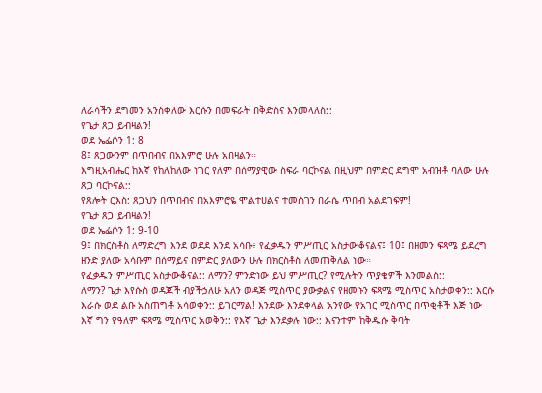ለራሳችን ደግመን አንስቀለው እርሱን በመፍራት በቅድስና እንመላለስ::
የጌታ ጸጋ ይብዛልን!
ወደ ኤፌሶን 1: 8
8፤ ጸጋውንም በጥበብና በአእምሮ ሁሉ አበዛልን።
እግዚአብሔር ከእኛ የከለከለው ነገር የለም በሰማያዊው ስፍራ ባርኮናል በዚህም በምድር ደግሞ አብዝቶ ባለው ሁሉ ጸጋ ባርኮናል::
የጸሎት ርእስ: ጸጋህን በጥበብና በአእምሮዬ ሞልተሀልና ተመስገን በራሴ ጥበብ አልደገፍም!
የጌታ ጸጋ ይብዛልን!
ወደ ኤፌሶን 1: 9-10
9፤ በክርስቶስ ለማድረግ እንደ ወደደ እንደ አሳቡ፥ የፈቃዱን ምሥጢር አስታውቆናልና፤ 10፤ በዘመን ፍጻሜ ይደረግ ዘንድ ያለው አሳቡም በሰማይና በምድር ያለውን ሁሉ በክርስቶስ ለመጠቅለል ነው።
የፈቃዱን ምሥጢር አስታውቆናል:: ለማን? ምንድነው ይህ ምሥጢር? የሚሉትን ጥያቄዎች እንመልስ::
ለማን? ጌታ እየሱስ ወዳጆች ብያችኃለሁ አለን ወዳጅ ሚስጥር ያውቃልና የዘመኑን ፍጻሜ ሚስጥር አስታወቀን:: እርሱ እራሱ ወደ ልቡ አስጠግቶ አሳወቀን:: ይገርማል! እንደው እንደቀላል አንየው የአገር ሚስጥር በጥቂቶች እጅ ነው እኛ ግን የዓለም ፍጻሜ ሚስጥር አወቅን:: የእኛ ጌታ እንደቃሉ ነው:: እናንተም ከቅዱሱ ቅባት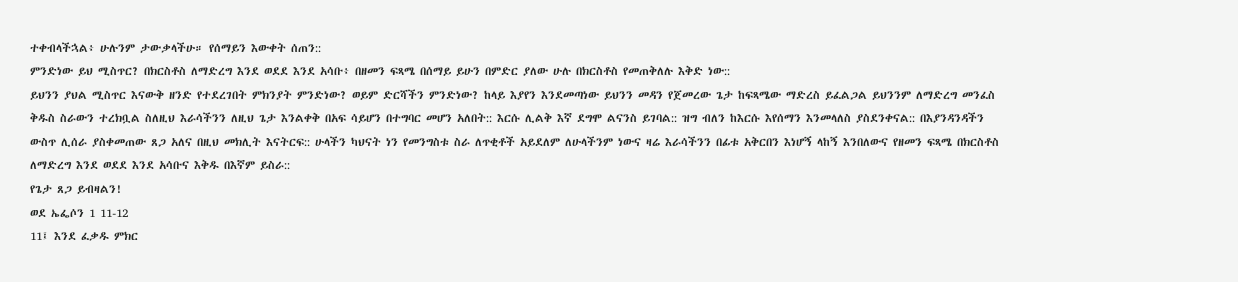ተቀብላችኋል፥ ሁሉንም ታውቃላችሁ። የሰማይን እውቀት ሰጠን::
ምንድነው ይህ ሚስጥር? በክርስቶስ ለማድረግ እንደ ወደደ እንደ አሳቡ፥ በዘመን ፍጻሜ በሰማይ ይሁን በምድር ያለው ሁሉ በክርስቶስ የመጠቅለሉ እቅድ ነው::
ይህንን ያህል ሚስጥር እናውቅ ዘንድ የተደረገበት ምክንያት ምንድነው? ወይም ድርሻችን ምንድነው? ከላይ እያየን እንደመጣነው ይህንን መዳን የጀመረው ጌታ ከፍጻሜው ማድረስ ይፈልጋል ይህንንም ለማድረግ መንፈስ ቅዱስ ስራውን ተረክቧል ስለዚህ እራሳችንን ለዚህ ጌታ እንልቀቅ በአፍ ሳይሆን በተግባር መሆን አለበት:: እርሱ ሊልቅ እኛ ደግሞ ልናንስ ይገባል:: ዝግ ብለን ከእርሱ እየሰማን እንመላለስ ያስደንቀናል:: በእያንዳንዳችን ውስጥ ሊሰራ ያስቀመጠው ጸጋ አለና በዚህ መክሊት እናትርፍ:: ሁላችን ካህናት ነን የመንግስቱ ስራ ለጥቂቶች አይደለም ለሁላችንም ነውና ዛሬ እራሳችንን በፊቱ አቅርበን እነሆኝ ላከኝ እንበለውና የዘመን ፍጻሜ በክርስቶስ ለማድረግ እንደ ወደደ እንደ አሳቡና እቅዱ በእኛም ይስራ::
የጌታ ጸጋ ይብዛልን!
ወደ ኤፌሶን 1 11-12
11፤ እንደ ፈቃዱ ምክር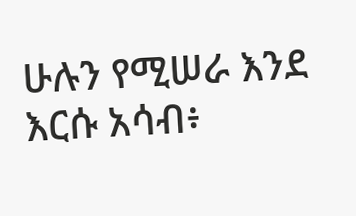ሁሉን የሚሠራ እንደ እርሱ አሳብ፥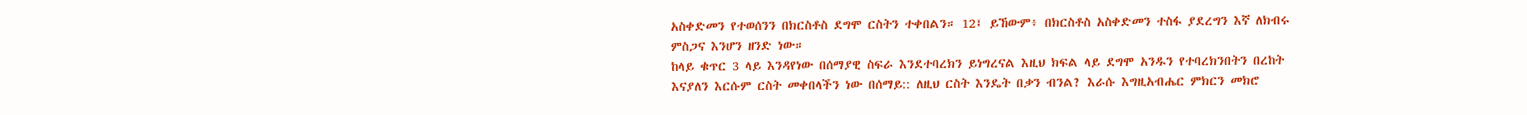አስቀድመን የተወሰንን በክርስቶስ ደግሞ ርስትን ተቀበልን። 12፤ ይኸውም፥ በክርስቶስ አስቀድመን ተስፋ ያደረግን እኛ ለክብሩ ምስጋና እንሆን ዘንድ ነው።
ከላይ ቁጥር 3 ላይ እንዳየነው በሰማያዊ ስፍራ እንደተባረክን ይነግረናል እዚህ ክፍል ላይ ደግሞ አንዱን የተባረክንበትን በረከት እናያለን እርሱም ርስት መቀበላችን ነው በሰማይ:: ለዚህ ርስት እንዴት በቃን ብንል? እራሱ እግዚአብሔር ምክርን መክሮ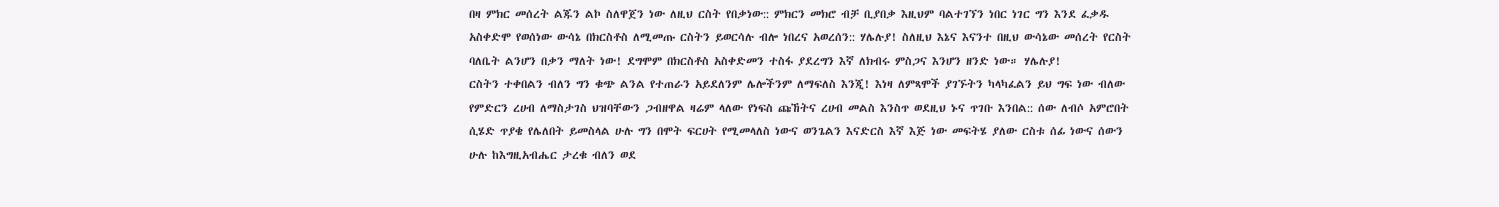በዛ ምክር መሰረት ልጁን ልኮ ስለዋጀን ነው ለዚህ ርስት የበቃነው:: ምክርን መክሮ ብቻ ቢያበቃ እዚህም ባልተገኘን ነበር ነገር ግን እንደ ፈቃዱ አስቀድሞ የወሰነው ውሳኔ በክርስቶስ ለሚመጡ ርስትን ይወርሳሉ ብሎ ነበረና አወረሰን:: ሃሌሉያ! ስለዚህ እኔና እናንተ በዚህ ውሳኔው መሰረት የርስት ባለቤት ልንሆን በቃን ማለት ነው! ደግሞም በክርስቶስ አስቀድመን ተስፋ ያደረግን እኛ ለክብሩ ምስጋና እንሆን ዘንድ ነው። ሃሌሉያ!
ርስትን ተቀበልን ብለን ግን ቁጭ ልንል የተጠራን አይደለንም ሌሎችንም ለማፍለስ እንጂ! እነዛ ለምጻሞች ያገኙትን ካላካፈልን ይህ ግፍ ነው ብለው የምድርን ረሀብ ለማስታገስ ህዝባቸውን ጋብዘዋል ዛሬም ላለው የነፍስ ጩኸትና ረሀብ መልስ እንስጥ ወደዚህ ኑና ጥገቡ እንበል:: ሰው ለብሶ አምሮበት ሲሄድ ጥያቄ የሌለበት ይመስላል ሁሉ ግን በሞት ፍርሀት የሚመላለስ ነውና ወንጌልን እናድርስ እኛ እጅ ነው መፍትሄ ያለው ርስቱ ሰፊ ነውና ሰውን ሁሉ ከእግዚአብሔር ታረቁ ብለን ወደ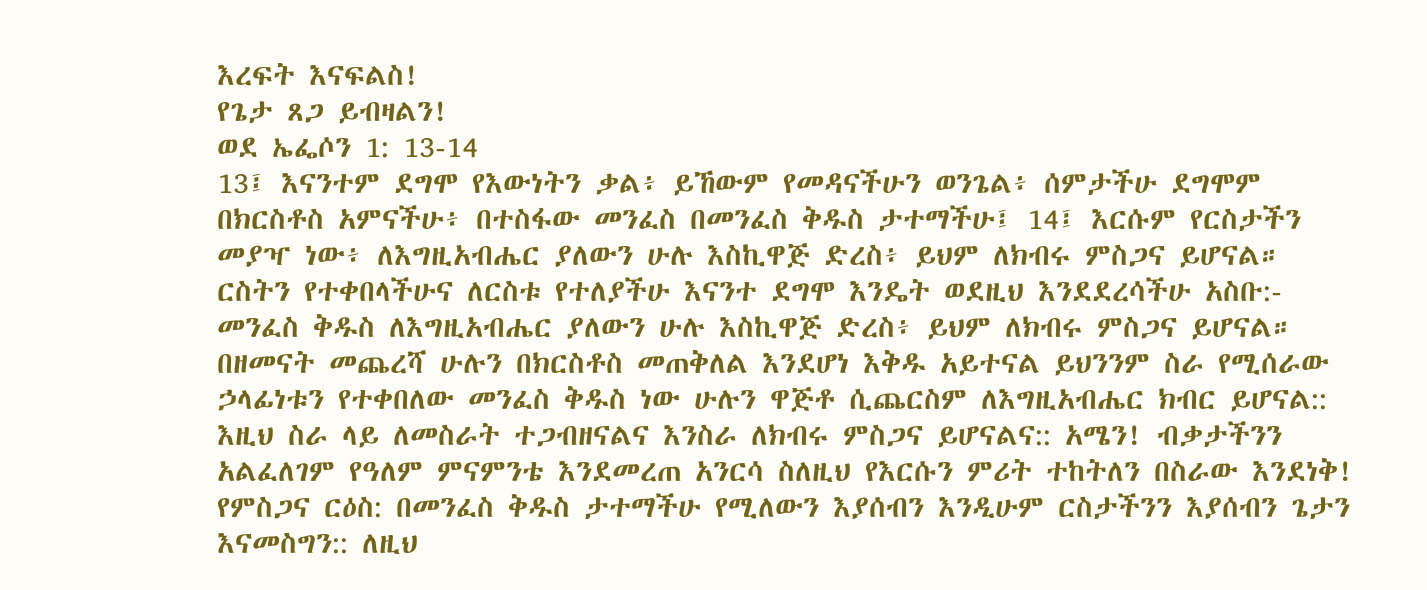እረፍት እናፍልስ!
የጌታ ጸጋ ይብዛልን!
ወደ ኤፌሶን 1: 13-14
13፤ እናንተም ደግሞ የእውነትን ቃል፥ ይኸውም የመዳናችሁን ወንጌል፥ ሰምታችሁ ደግሞም በክርስቶስ አምናችሁ፥ በተስፋው መንፈስ በመንፈስ ቅዱስ ታተማችሁ፤ 14፤ እርሱም የርስታችን መያዣ ነው፥ ለእግዚአብሔር ያለውን ሁሉ እስኪዋጅ ድረስ፥ ይህም ለክብሩ ምስጋና ይሆናል።
ርስትን የተቀበላችሁና ለርስቱ የተለያችሁ እናንተ ደግሞ እንዴት ወደዚህ እንደደረሳችሁ አስቡ:-
መንፈስ ቅዱስ ለእግዚአብሔር ያለውን ሁሉ እስኪዋጅ ድረስ፥ ይህም ለክብሩ ምስጋና ይሆናል። በዘመናት መጨረሻ ሁሉን በክርስቶስ መጠቅለል እንደሆነ እቅዱ አይተናል ይህንንም ስራ የሚሰራው ኃላፊነቱን የተቀበለው መንፈስ ቅዱስ ነው ሁሉን ዋጅቶ ሲጨርስም ለእግዚአብሔር ክብር ይሆናል:: እዚህ ስራ ላይ ለመስራት ተጋብዘናልና እንስራ ለክብሩ ምስጋና ይሆናልና:: አሜን! ብቃታችንን አልፈለገም የዓለም ምናምንቴ እንደመረጠ አንርሳ ስለዚህ የእርሱን ምሪት ተከትለን በስራው እንደነቅ!
የምስጋና ርዕስ: በመንፈስ ቅዱስ ታተማችሁ የሚለውን እያሰብን እንዲሁም ርስታችንን እያሰብን ጌታን እናመስግን:: ለዚህ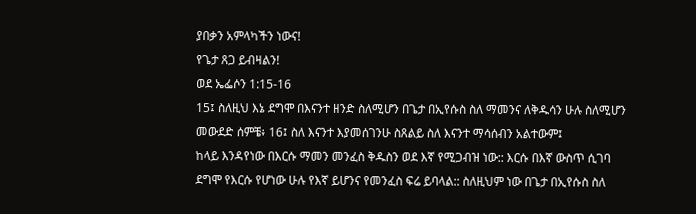ያበቃን አምላካችን ነውና!
የጌታ ጸጋ ይብዛልን!
ወደ ኤፌሶን 1:15-16
15፤ ስለዚህ እኔ ደግሞ በእናንተ ዘንድ ስለሚሆን በጌታ በኢየሱስ ስለ ማመንና ለቅዱሳን ሁሉ ስለሚሆን መውደድ ሰምቼ፥ 16፤ ስለ እናንተ እያመሰገንሁ ስጸልይ ስለ እናንተ ማሳሰብን አልተውም፤
ከላይ እንዳየነው በእርሱ ማመን መንፈስ ቅዱስን ወደ እኛ የሚጋብዝ ነው:: እርሱ በእኛ ውስጥ ሲገባ ደግሞ የእርሱ የሆነው ሁሉ የእኛ ይሆንና የመንፈስ ፍሬ ይባላል:: ስለዚህም ነው በጌታ በኢየሱስ ስለ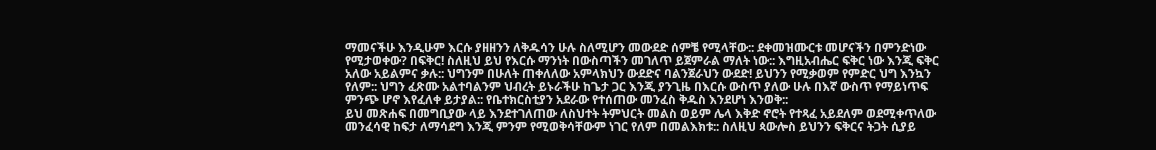ማመናችሁ እንዲሁም እርሱ ያዘዘንን ለቅዱሳን ሁሉ ስለሚሆን መውደድ ሰምቼ የሚላቸው:: ደቀመዝሙርቱ መሆናችን በምንድነው የሚታወቀው? በፍቅር! ስለዚህ ይህ የእርሱ ማንነት በውስጣችን መገለጥ ይጀምራል ማለት ነው:: እግዚአብሔር ፍቅር ነው እንጂ ፍቅር አለው አይልምና ቃሉ:: ህግንም በሁለት ጠቀለለው አምላክህን ውደድና ባልንጀራህን ውደድ! ይህንን የሚቃወም የምድር ህግ እንኳን የለም:: ህግን ፈጽሙ አልተባልንም ህብረት ይኑራችሁ ከጌታ ጋር እንጂ ያንጊዜ በእርሱ ውስጥ ያለው ሁሉ በእኛ ውስጥ የማይነጥፍ ምንጭ ሆኖ እየፈለቀ ይታያል:: የቤተክርስቲያን አደራው የተሰጠው መንፈስ ቅዱስ እንደሆነ እንወቅ::
ይህ መጽሐፍ በመግቢያው ላይ እንደተገለጠው ለስህተት ትምህርት መልስ ወይም ሌላ እቅድ ኖሮት የተጻፈ አይደለም ወደሚቀጥለው መንፈሳዊ ከፍታ ለማሳደግ እንጂ ምንም የሚወቅሳቸውም ነገር የለም በመልእክቱ:: ስለዚህ ጳውሎስ ይህንን ፍቅርና ትጋት ሲያይ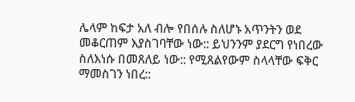ሌላም ከፍታ አለ ብሎ የበሰሉ ስለሆኑ አጥንትን ወደ መቆርጠም እያስገባቸው ነው:: ይህንንም ያደርግ የነበረው ስለእነሱ በመጸለይ ነው:: የሚጸልየውም ስላላቸው ፍቅር ማመስገን ነበረ::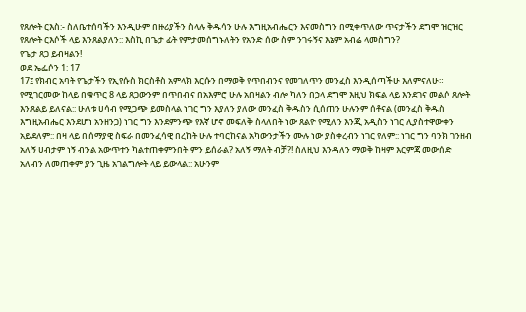የጸሎት ርእስ:- ስለቤተሰባችን እንዲሁም በዙሪያችን ስላሉ ቅዱሳን ሁሉ እግዚአብሔርን እናመስግን በሚቀጥለው ጥናታችን ደግሞ ዝርዝር የጸሎት ርእሶች ላይ እንጸልያለን:: እስኪ በጌታ ፊት የምታመሰግኑለትን የአንድ ሰው ስም ንገሩኝና እኔም አብሬ ላመስግን?
የጌታ ጸጋ ይብዛልን!
ወደ ኤፌሶን 1: 17
17፤ የክብር አባት የጌታችን የኢየሱስ ክርስቶስ አምላክ እርሱን በማወቅ የጥበብንና የመገለጥን መንፈስ እንዲሰጣችሁ እለምናለሁ።
የሚገርመው ከላይ በቁጥር 8 ላይ ጸጋውንም በጥበብና በአእምሮ ሁሉ አበዛልን ብሎ ካለን በኃላ ደግሞ እዚህ ክፍል ላይ እንደገና መልሶ ጸሎት እንጸልይ ይለናል:: ሁለቱ ሀሳብ የሚጋጭ ይመስላል ነገር ግን እያለን ያለው መንፈስ ቅዱስን ሲሰጠን ሁሉንም ሰቶናል (መንፈስ ቅዱስ እግዚአብሔር እንደሆነ አንዘንጋ) ነገር ግን እንደምንጭ የእኛ ሆኖ መፍለቅ ስላለበት ነው ጸልዮ የሚለን እንጂ አዲስን ነገር ሊያስተዋውቀን አይደለም:: በዛ ላይ በሰማያዊ ስፍራ በመንፈሳዊ በረከት ሁሉ ተባርከናል አካውንታችን ሙሉ ነው ያስቀረብን ነገር የለም:: ነገር ግን ባንክ ገንዘብ አለኝ ሀብታም ነኝ ብንል አውጥተን ካልተጠቀምንበት ምን ይሰራል? አለኝ ማለት ብቻ?! ስለዚህ እንዳለን ማወቅ ከዛም እርምጃ መውሰድ አለብን ለመጠቀም ያን ጊዜ አገልግሎት ላይ ይውላል:: አሁንም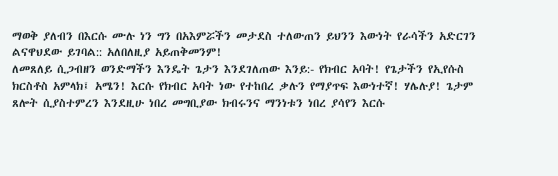ማወቅ ያለብን በእርሱ ሙሉ ነን ግን በአእምሯችን መታደስ ተለውጠን ይህንን እውነት የራሳችን አድርገን ልናዋህደው ይገባል:: አለበለዚያ አይጠቅመንም!
ለመጸለይ ሲጋብዘን ወንድማችን እንዴት ጌታን እንደገለጠው እንይ:- የክብር አባት! የጌታችን የኢየሱስ ክርስቶስ አምላክ፤ አሜን! እርሱ የክብር አባት ነው የተከበረ ቃሉን የማያጥፍ እውነተኛ! ሃሌሉያ! ጌታም ጸሎት ሲያስተምረን እንደዚሁ ነበረ መግቢያው ክብሩንና ማንነቱን ነበረ ያሳየን እርሱ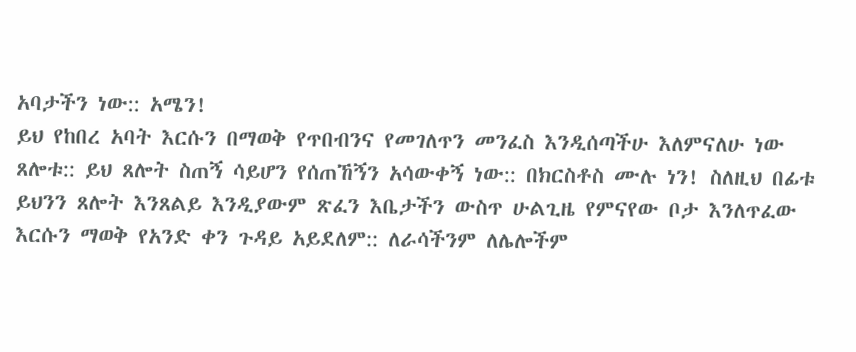አባታችን ነው:: አሜን!
ይህ የከበረ አባት እርሱን በማወቅ የጥበብንና የመገለጥን መንፈስ እንዲሰጣችሁ እለምናለሁ ነው ጸሎቱ:: ይህ ጸሎት ስጠኝ ሳይሆን የሰጠኸኝን አሳውቀኝ ነው:: በክርስቶስ ሙሉ ነን! ስለዚህ በፊቱ ይህንን ጸሎት እንጸልይ እንዲያውም ጽፈን እቤታችን ውስጥ ሁልጊዜ የምናየው ቦታ እንለጥፈው እርሱን ማወቅ የአንድ ቀን ጉዳይ አይደለም:: ለራሳችንም ለሌሎችም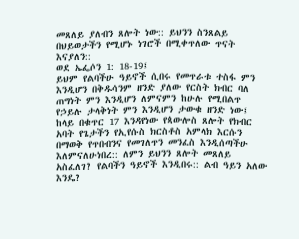መጸለይ ያለብን ጸሎት ነው:: ይህንን ስንጸልይ በህይወታችን የሚሆኑ ነገሮች በሚቀጥለው ጥናት እናያለን::
ወደ ኤፌሶን 1: 18-19፤
ይህም የልባችሁ ዓይኖች ሲበሩ የመጥራቱ ተስፋ ምን እንዲሆን በቅዱሳንም ዘንድ ያለው የርስት ክብር ባለ ጠግነት ምን እንዲሆን ለምናምን ከሁሉ የሚበልጥ የኃይሉ ታላቅነት ምን እንዲሆን ታውቁ ዘንድ ነው፤
ከላይ በቁጥር 17 እንዳየነው የጳውሎስ ጸሎት የክብር አባት የጌታችን የኢየሱስ ክርስቶስ አምላክ እርሱን በማወቅ የጥበብንና የመገለጥን መንፈስ እንዲሰጣችሁ እለምናለሁነበረ:: ለምን ይህንን ጸሎት መጸለይ አስፈለገ? የልባችን ዓይኖች እንዲበሩ:: ልብ ዓይን አለው እንዴ?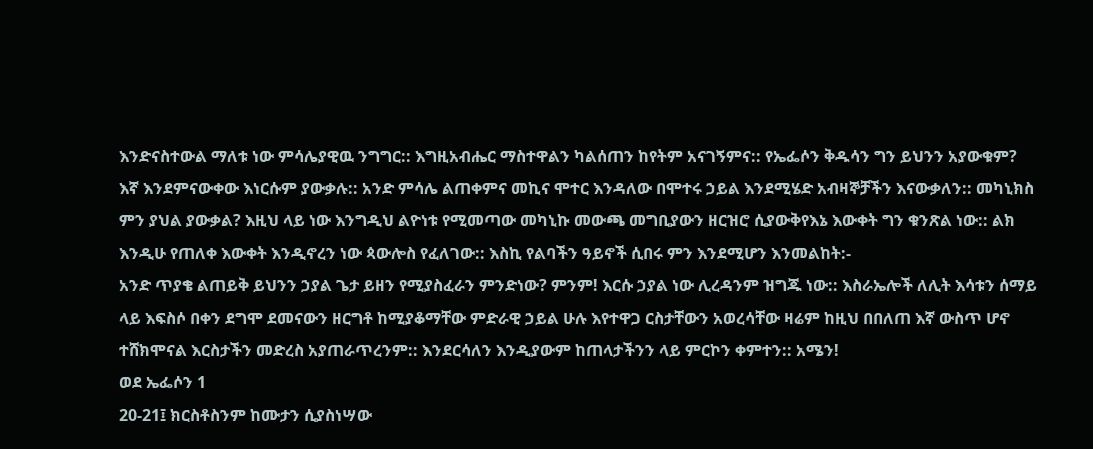እንድናስተውል ማለቱ ነው ምሳሌያዊዉ ንግግር:: እግዚአብሔር ማስተዋልን ካልሰጠን ከየትም አናገኝምና:: የኤፌሶን ቅዱሳን ግን ይህንን አያውቁም? እኛ እንደምናውቀው እነርሱም ያውቃሉ:: አንድ ምሳሌ ልጠቀምና መኪና ሞተር እንዳለው በሞተሩ ኃይል እንደሚሄድ አብዛኞቻችን እናውቃለን:: መካኒክስ ምን ያህል ያውቃል? እዚህ ላይ ነው እንግዲህ ልዮነቱ የሚመጣው መካኒኩ መውጫ መግቢያውን ዘርዝሮ ሲያውቅየእኔ እውቀት ግን ቁንጽል ነው:: ልክ እንዲሁ የጠለቀ እውቀት እንዲኖረን ነው ጳውሎስ የፈለገው:: እስኪ የልባችን ዓይኖች ሲበሩ ምን እንደሚሆን እንመልከት:-
አንድ ጥያቄ ልጠይቅ ይህንን ኃያል ጌታ ይዘን የሚያስፈራን ምንድነው? ምንም! እርሱ ኃያል ነው ሊረዳንም ዝግጁ ነው:: እስራኤሎች ለሊት እሳቱን ሰማይ ላይ እፍስሶ በቀን ደግሞ ደመናውን ዘርግቶ ከሚያቆማቸው ምድራዊ ኃይል ሁሉ እየተዋጋ ርስታቸውን አወረሳቸው ዛሬም ከዚህ በበለጠ እኛ ውስጥ ሆኖ ተሸክሞናል እርስታችን መድረስ አያጠራጥረንም:: እንደርሳለን እንዲያውም ከጠላታችንን ላይ ምርኮን ቀምተን:: አሜን!
ወደ ኤፌሶን 1
20-21፤ ክርስቶስንም ከሙታን ሲያስነሣው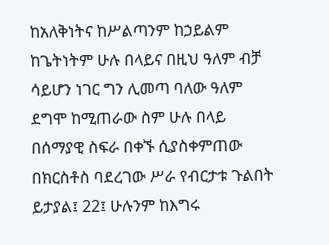ከአለቅነትና ከሥልጣንም ከኃይልም ከጌትነትም ሁሉ በላይና በዚህ ዓለም ብቻ ሳይሆን ነገር ግን ሊመጣ ባለው ዓለም ደግሞ ከሚጠራው ስም ሁሉ በላይ በሰማያዊ ስፍራ በቀኙ ሲያስቀምጠው በክርስቶስ ባደረገው ሥራ የብርታቱ ጉልበት ይታያል፤ 22፤ ሁሉንም ከእግሩ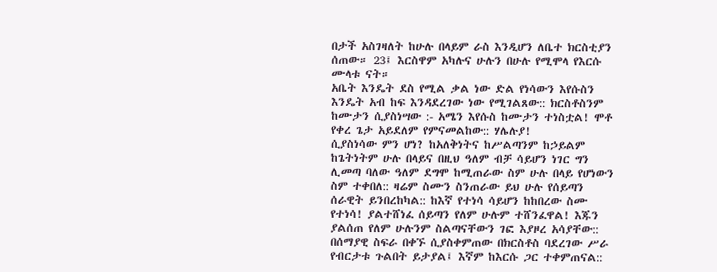በታች አስገዛለት ከሁሉ በላይም ራስ እንዲሆን ለቤተ ክርስቲያን ሰጠው። 23፤ እርስዋም አካሉና ሁሉን በሁሉ የሚሞላ የእርሱ ሙላቱ ናት።
አቤት እንዴት ደስ የሚል ቃል ነው ድል የነሳውን እየሱስን እንዴት አብ ከፍ እንዳደረገው ነው የሚገልጸው:: ክርስቶስንም ከሙታን ሲያስነሣው :- አሜን እየሱስ ከሙታን ተነስቷል! ሞቶ የቀረ ጌታ አይደለም የምናመልከው:: ሃሌሉያ!
ሲያስነሳው ምን ሆነ? ከአለቅነትና ከሥልጣንም ከኃይልም ከጌትነትም ሁሉ በላይና በዚህ ዓለም ብቻ ሳይሆን ነገር ግን ሊመጣ ባለው ዓለም ደግሞ ከሚጠራው ስም ሁሉ በላይ የሆነውን ስም ተቀበለ:: ዛሬም ስሙን ስንጠራው ይህ ሁሉ የሰይጣን ሰራዊት ይንበረከካል:: ከእኛ የተነሳ ሳይሆን ከከበረው ስሙ የተነሳ! ያልተሸነፈ ሰይጣን የለም ሁሉም ተሸንፈዋል! እጁን ያልሰጠ የለም ሁሉንም ስልጣናቸውን ገፎ እያዞረ አሳያቸው::
በሰማያዊ ስፍራ በቀኙ ሲያስቀምጠው በክርስቶስ ባደረገው ሥራ የብርታቱ ጉልበት ይታያል፤ እኛም ከእርሱ ጋር ተቀምጠናል::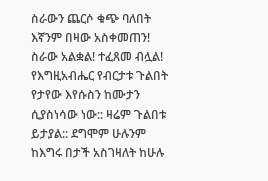ስራውን ጨርሶ ቁጭ ባለበት እኛንም በዛው አስቀመጠን! ስራው አልቋል! ተፈጸመ ብሏል! የእግዚአብሔር የብርታቱ ጉልበት የታየው እየሱስን ከሙታን ሲያስነሳው ነው:: ዛሬም ጉልበቱ ይታያል:: ደግሞም ሁሉንም ከእግሩ በታች አስገዛለት ከሁሉ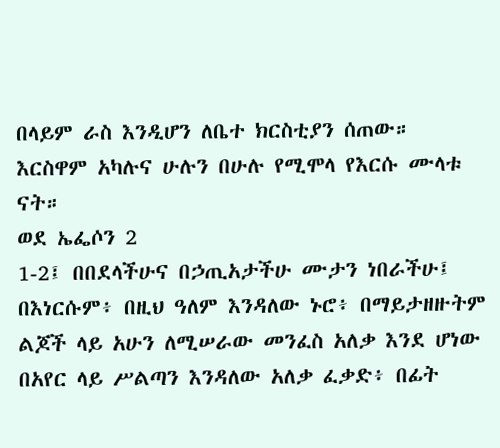በላይም ራስ እንዲሆን ለቤተ ክርስቲያን ሰጠው። እርስዋም አካሉና ሁሉን በሁሉ የሚሞላ የእርሱ ሙላቱ ናት።
ወደ ኤፌሶን 2
1-2፤ በበደላችሁና በኃጢአታችሁ ሙታን ነበራችሁ፤ በእነርሱም፥ በዚህ ዓለም እንዳለው ኑሮ፥ በማይታዘዙትም ልጆች ላይ አሁን ለሚሠራው መንፈስ አለቃ እንደ ሆነው በአየር ላይ ሥልጣን እንዳለው አለቃ ፈቃድ፥ በፊት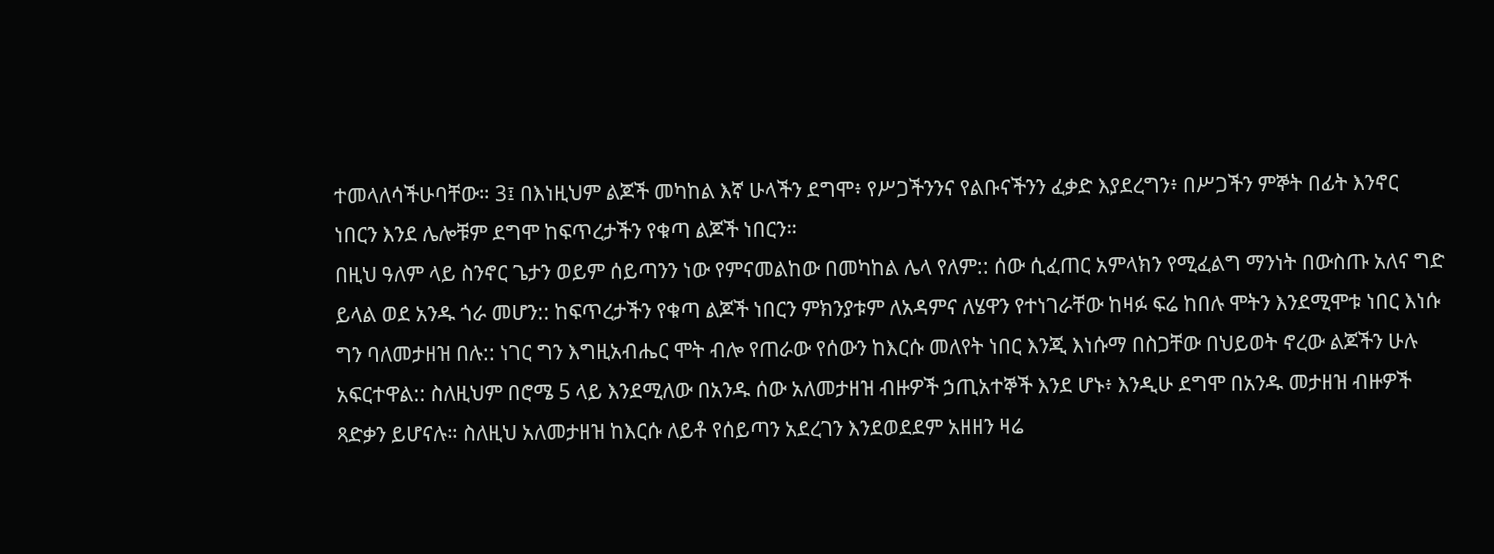ተመላለሳችሁባቸው። 3፤ በእነዚህም ልጆች መካከል እኛ ሁላችን ደግሞ፥ የሥጋችንንና የልቡናችንን ፈቃድ እያደረግን፥ በሥጋችን ምኞት በፊት እንኖር ነበርን እንደ ሌሎቹም ደግሞ ከፍጥረታችን የቁጣ ልጆች ነበርን።
በዚህ ዓለም ላይ ስንኖር ጌታን ወይም ሰይጣንን ነው የምናመልከው በመካከል ሌላ የለም:: ሰው ሲፈጠር አምላክን የሚፈልግ ማንነት በውስጡ አለና ግድ ይላል ወደ አንዱ ጎራ መሆን:: ከፍጥረታችን የቁጣ ልጆች ነበርን ምክንያቱም ለአዳምና ለሄዋን የተነገራቸው ከዛፉ ፍሬ ከበሉ ሞትን እንደሚሞቱ ነበር እነሱ ግን ባለመታዘዝ በሉ:: ነገር ግን እግዚአብሔር ሞት ብሎ የጠራው የሰውን ከእርሱ መለየት ነበር እንጂ እነሱማ በስጋቸው በህይወት ኖረው ልጆችን ሁሉ አፍርተዋል:: ስለዚህም በሮሜ 5 ላይ እንደሚለው በአንዱ ሰው አለመታዘዝ ብዙዎች ኃጢአተኞች እንደ ሆኑ፥ እንዲሁ ደግሞ በአንዱ መታዘዝ ብዙዎች ጻድቃን ይሆናሉ። ስለዚህ አለመታዘዝ ከእርሱ ለይቶ የሰይጣን አደረገን እንደወደደም አዘዘን ዛሬ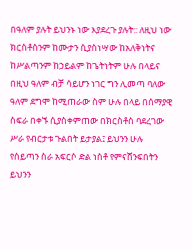በዓለም ያሉት ይህንኑ ነው እያደረጉ ያሉት:: ለዚህ ነው ክርስቶስንም ከሙታን ሲያስነሣው ከአለቅነትና ከሥልጣንም ከኃይልም ከጌትነትም ሁሉ በላይና በዚህ ዓለም ብቻ ሳይሆን ነገር ግን ሊመጣ ባለው ዓለም ደግሞ ከሚጠራው ስም ሁሉ በላይ በሰማያዊ ስፍራ በቀኙ ሲያስቀምጠው በክርስቶስ ባደረገው ሥራ የብርታቱ ጉልበት ይታያል፤ ይህንን ሁሉ የሰይጣን ስራ አፍርሶ ድል ነስቶ የምናሸንፍበትን ይህንን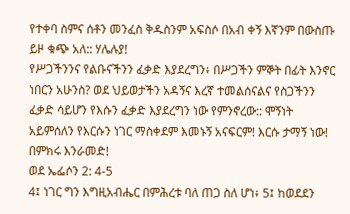የተቀባ ስምና ሰቶን መንፈስ ቅዱስንም አፍስሶ በአብ ቀኝ እኛንም በውስጡ ይዞ ቁጭ አለ:: ሃሌሉያ!
የሥጋችንንና የልቡናችንን ፈቃድ እያደረግን፥ በሥጋችን ምኞት በፊት እንኖር ነበርን አሁንስ? ወደ ህይወታችን አዳኝና እረኛ ተመልሰናልና የስጋችንን ፈቃድ ሳይሆን የእሱን ፈቃድ እያደረግን ነው የምንኖረው:: ሞኝነት አይምሰለን የእርሱን ነገር ማስቀደም እመኑኝ አናፍርም! እርሱ ታማኝ ነው! በምክሩ እንራመድ!
ወደ ኤፌሶን 2: 4-5
4፤ ነገር ግን እግዚአብሔር በምሕረቱ ባለ ጠጋ ስለ ሆነ፥ 5፤ ከወደደን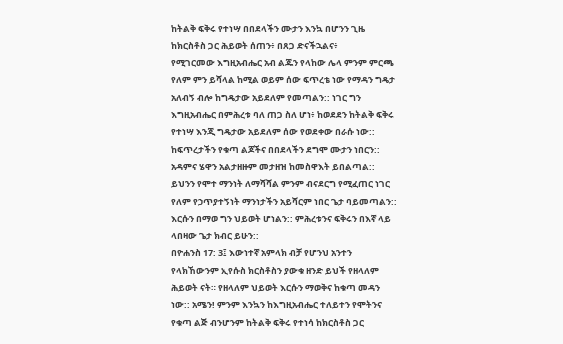ከትልቅ ፍቅሩ የተነሣ በበደላችን ሙታን እንኳ በሆንን ጊዜ ከክርስቶስ ጋር ሕይወት ሰጠን፥ በጸጋ ድናችኋልና፥
የሚገርመው እግዚአብሔር አብ ልጁን የላከው ሌላ ምንም ምርጫ የለም ምን ይሻላል ከሚል ወይም ሰው ፍጥረቴ ነው የማዳን ግዴታ አለብኝ ብሎ ከግዴታው አይደለም የመጣልን:: ነገር ግን እግዚአብሔር በምሕረቱ ባለ ጠጋ ስለ ሆነ፥ ከወደደን ከትልቅ ፍቅሩ የተነሣ እንጂ ግዴታው አይደለም ሰው የወደቀው በራሱ ነው:: ከፍጥረታችን የቁጣ ልጆችና በበደላችን ደግሞ ሙታን ነበርን:: አዳምና ሄዋን አልታዘዙም መታዘዝ ከመስዋእት ይበልጣል:: ይህንን የሞተ ማንነት ለማሻሻል ምንም ብናደርግ የሚፈጠር ነገር የለም የኃጥያተኝነት ማንነታችን አይሻርም ነበር ጌታ ባይመጣልን:: እርሱን በማወ ግን ህይወት ሆነልን:: ምሕረቱንና ፍቅሩን በእኛ ላይ ላበዛው ጌታ ክብር ይሁን::
በዮሐንስ 17: 3፤ እውነተኛ አምላክ ብቻ የሆንህ አንተን የላክኸውንም ኢየሱስ ክርስቶስን ያውቁ ዘንድ ይህች የዘላለም ሕይወት ናት። የዘላለም ህይወት እርሱን ማወቅና ከቁጣ መዳን ነው:: አሜን! ምንም እንኳን ከእግዚአብሔር ተለይተን የሞትንና የቁጣ ልጅ ብንሆንም ከትልቅ ፍቅሩ የተነሳ ከክርስቶስ ጋር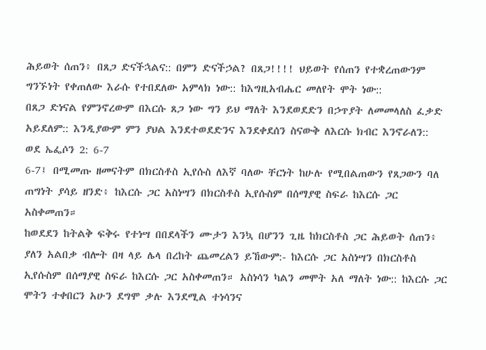ሕይወት ሰጠን፥ በጸጋ ድናችኋልና:: በምን ድናችኃል? በጸጋ!!!! ህይወት የሰጠን የተቋረጠውንም ግንኙነት የቀጠለው እራሱ የተበደለው አምላክ ነው:: ከእግዚአብሔር መለየት ሞት ነው::
በጸጋ ድነናል የምንኖረውም በእርሱ ጸጋ ነው ግን ይህ ማለት እንደወደድን በኃጥያት ለመመላለስ ፈቃድ አይደለም:: እንዲያውም ምን ያህል እንደተወደድንና እንደቀደሰን ስናውቅ ለእርሱ ክብር እንኖራለን::
ወደ ኤፌሶን 2: 6-7
6-7፤ በሚመጡ ዘመናትም በክርስቶስ ኢየሱስ ለእኛ ባለው ቸርነት ከሁሉ የሚበልጠውን የጸጋውን ባለ ጠግነት ያሳይ ዘንድ፥ ከእርሱ ጋር አስነሣን በክርስቶስ ኢየሱስም በሰማያዊ ስፍራ ከእርሱ ጋር አስቀመጠን።
ከወደደን ከትልቅ ፍቅሩ የተነሣ በበደላችን ሙታን እንኳ በሆንን ጊዜ ከክርስቶስ ጋር ሕይወት ሰጠን፥ ያለን አልበቃ ብሎት በዛ ላይ ሌላ በረከት ጨመረልን ይኸውም:- ከእርሱ ጋር አስነሣን በክርስቶስ ኢየሱስም በሰማያዊ ስፍራ ከእርሱ ጋር አስቀመጠን። አስነሳን ካልን መሞት አለ ማለት ነው:: ከእርሱ ጋር ሞትን ተቀበርን አሁን ደግሞ ቃሉ እንደሚል ተነሳንና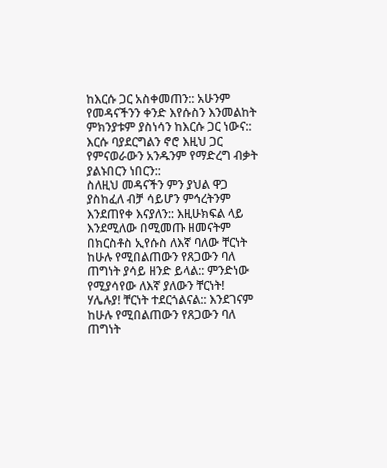ከእርሱ ጋር አስቀመጠን:: አሁንም የመዳናችንን ቀንድ እየሱስን እንመልከት ምክንያቱም ያስነሳን ከእርሱ ጋር ነውና:: እርሱ ባያደርግልን ኖሮ እዚህ ጋር የምናወራውን አንዱንም የማድረግ ብቃት ያልኑበርን ነበርን::
ስለዚህ መዳናችን ምን ያህል ዋጋ ያስከፈለ ብቻ ሳይሆን ምኅረትንም እንደጠየቀ እናያለን:: እዚሁክፍል ላይ እንደሚለው በሚመጡ ዘመናትም በክርስቶስ ኢየሱስ ለእኛ ባለው ቸርነት ከሁሉ የሚበልጠውን የጸጋውን ባለ ጠግነት ያሳይ ዘንድ ይላል:: ምንድነው የሚያሳየው ለእኛ ያለውን ቸርነት! ሃሌሉያ! ቸርነት ተደርጎልናል:: እንደገናም ከሁሉ የሚበልጠውን የጸጋውን ባለ ጠግነት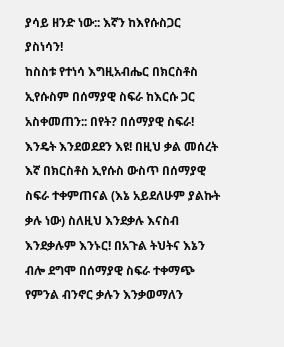ያሳይ ዘንድ ነው:: እኛን ከእየሱስጋር ያስነሳን!
ከስስቱ የተነሳ እግዚአብሔር በክርስቶስ ኢየሱስም በሰማያዊ ስፍራ ከእርሱ ጋር አስቀመጠን:: በየት? በሰማያዊ ስፍራ! እንዴት እንደወደደን እዩ! በዚህ ቃል መሰረት እኛ በክርስቶስ ኢየሱስ ውስጥ በሰማያዊ ስፍራ ተቀምጠናል (እኔ አይደለሁም ያልኩት ቃሉ ነው) ስለዚህ እንደቃሉ እናስብ እንደቃሉም እንኑር! በአጉል ትህትና እኔን ብሎ ደግሞ በሰማያዊ ስፍራ ተቀማጭ የምንል ብንኖር ቃሉን እንቃወማለን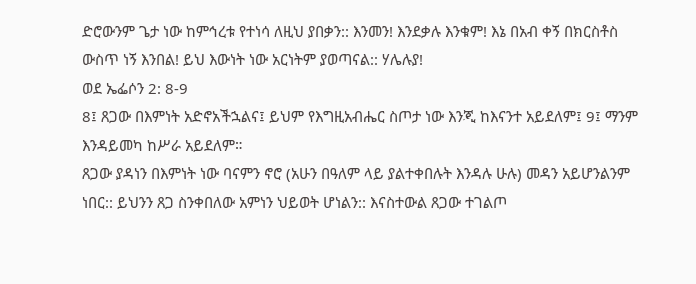ድሮውንም ጌታ ነው ከምኅረቱ የተነሳ ለዚህ ያበቃን:: እንመን! እንደቃሉ እንቁም! እኔ በአብ ቀኝ በክርስቶስ ውስጥ ነኝ እንበል! ይህ እውነት ነው አርነትም ያወጣናል:: ሃሌሉያ!
ወደ ኤፌሶን 2: 8-9
8፤ ጸጋው በእምነት አድኖአችኋልና፤ ይህም የእግዚአብሔር ስጦታ ነው እንጂ ከእናንተ አይደለም፤ 9፤ ማንም እንዳይመካ ከሥራ አይደለም።
ጸጋው ያዳነን በእምነት ነው ባናምን ኖሮ (አሁን በዓለም ላይ ያልተቀበሉት እንዳሉ ሁሉ) መዳን አይሆንልንም ነበር:: ይህንን ጸጋ ስንቀበለው አምነን ህይወት ሆነልን:: እናስተውል ጸጋው ተገልጦ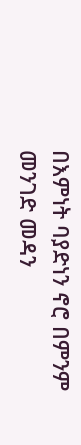በእምነት ባያድነን ኖሮ በምንም መንገድ መዳን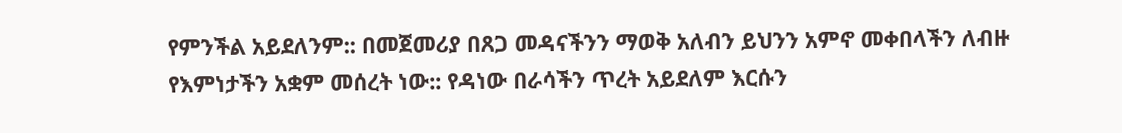የምንችል አይደለንም:: በመጀመሪያ በጸጋ መዳናችንን ማወቅ አለብን ይህንን አምኖ መቀበላችን ለብዙ የእምነታችን አቋም መሰረት ነው:: የዳነው በራሳችን ጥረት አይደለም እርሱን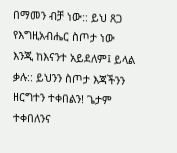በማመን ብቻ ነው:: ይህ ጸጋ የእግዚአብሔር ስጦታ ነው እንጂ ከእናንተ አይደለም፤ ይላል ቃሉ:: ይህንን ስጦታ እጃችንን ዘርግተን ተቀበልን! ጌታም ተቀበለንና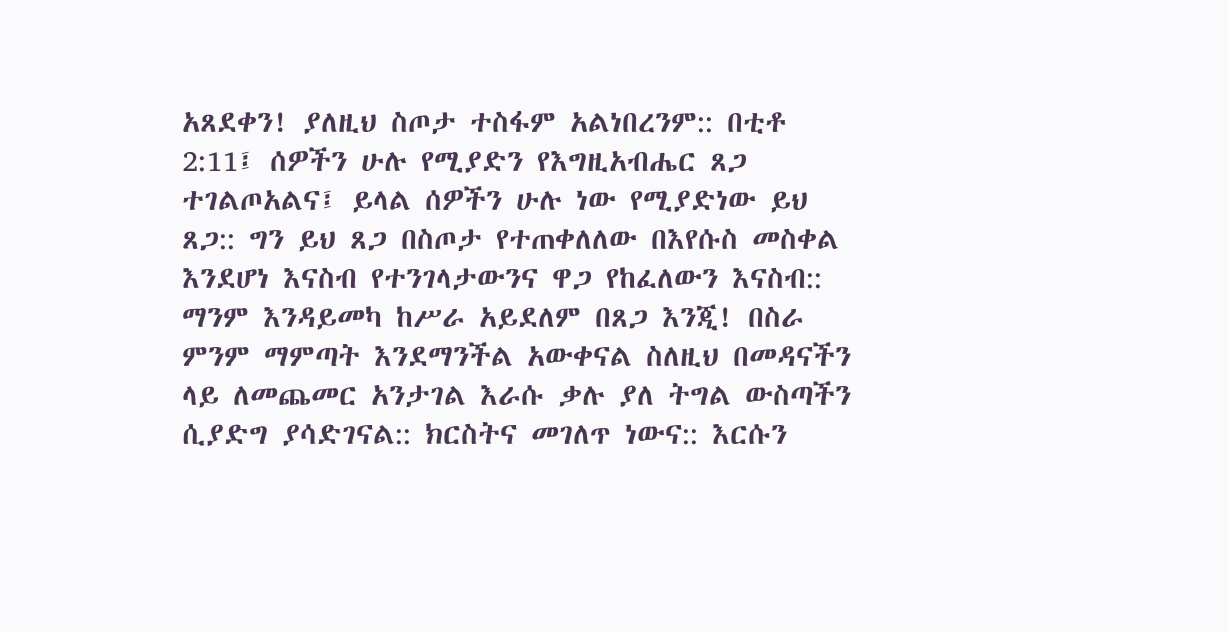አጸደቀን! ያለዚህ ስጦታ ተስፋም አልነበረንም:: በቲቶ 2:11፤ ሰዎችን ሁሉ የሚያድን የእግዚአብሔር ጸጋ ተገልጦአልና፤ ይላል ሰዎችን ሁሉ ነው የሚያድነው ይህ ጸጋ:: ግን ይህ ጸጋ በስጦታ የተጠቀለለው በእየሱስ መስቀል እንደሆነ እናስብ የተንገላታውንና ዋጋ የከፈለውን እናስብ::
ማንም እንዳይመካ ከሥራ አይደለም በጸጋ እንጂ! በስራ ምንም ማምጣት እንደማንችል አውቀናል ስለዚህ በመዳናችን ላይ ለመጨመር አንታገል እራሱ ቃሉ ያለ ትግል ውስጣችን ሲያድግ ያሳድገናል:: ክርስትና መገለጥ ነውና:: እርሱን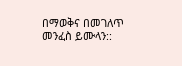በማወቅና በመገለጥ መንፈስ ይሙላን::